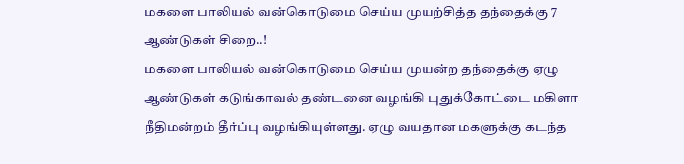மகளை பாலியல் வன்கொடுமை செய்ய முயற்சித்த தந்தைக்கு 7 ஆண்டுகள் சிறை..!
மகளை பாலியல் வன்கொடுமை செய்ய முயன்ற தந்தைக்கு ஏழு ஆண்டுகள் கடுங்காவல் தண்டனை வழங்கி புதுக்கோட்டை மகிளா நீதிமன்றம் தீர்ப்பு வழங்கியுள்ளது. ஏழு வயதான மகளுக்கு கடந்த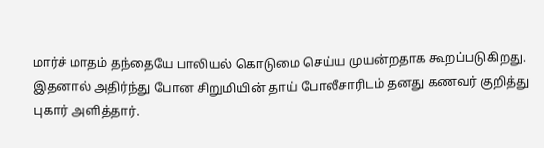மார்ச் மாதம் தந்தையே பாலியல் கொடுமை செய்ய முயன்றதாக கூறப்படுகிறது.
இதனால் அதிர்ந்து போன சிறுமியின் தாய் போலீசாரிடம் தனது கணவர் குறித்து புகார் அளித்தார்.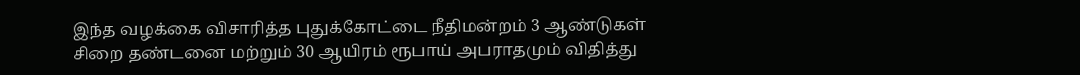இந்த வழக்கை விசாரித்த புதுக்கோட்டை நீதிமன்றம் 3 ஆண்டுகள் சிறை தண்டனை மற்றும் 30 ஆயிரம் ரூபாய் அபராதமும் விதித்து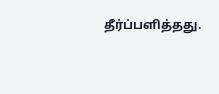தீர்ப்பளித்தது.